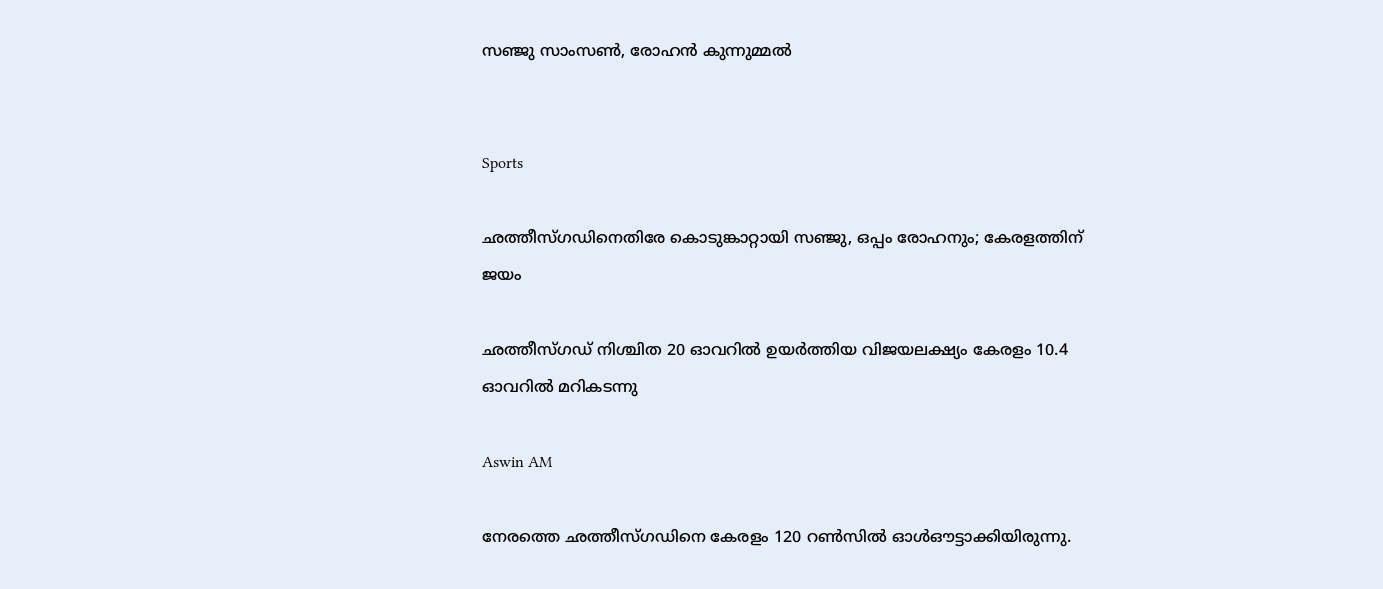സഞ്ജു സാംസൺ, രോഹൻ കുന്നുമ്മൽ


Sports

ഛത്തീസ്ഗഡിനെതിരേ കൊടുങ്കാറ്റായി സഞ്ജു, ഒപ്പം രോഹനും; കേരളത്തിന് ജയം

ഛത്തീസ്ഗഡ് നിശ്ചിത 20 ഓവറിൽ ഉയർത്തിയ വിജയലക്ഷ‍്യം കേരളം 10.4 ഓവറിൽ മറികടന്നു

Aswin AM

നേരത്തെ ഛത്തീസ്ഗഡിനെ കേരളം 120 റൺസിൽ ഓൾഔട്ടാക്കിയിരുന്നു.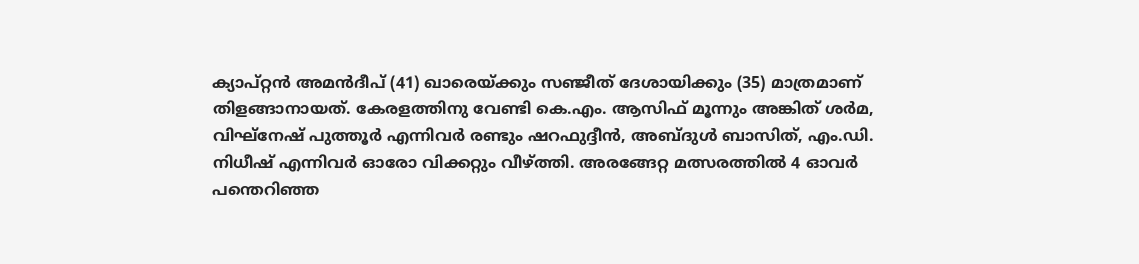ക‍്യാപ്റ്റൻ അമൻദീപ് (41) ഖാരെയ്ക്കും സഞ്ജീത് ദേശായിക്കും (35) മാത്രമാണ് തിളങ്ങാനായത്. കേരളത്തിനു വേണ്ടി കെ.എം. ആസിഫ് മൂന്നും അങ്കിത് ശർമ, വിഘ്നേഷ് പുത്തൂർ എന്നിവർ രണ്ടും ഷറഫുദ്ദീൻ, അബ്ദുൾ ബാസിത്, എം.ഡി. നിധീഷ് എന്നിവർ ഓരോ വിക്കറ്റും വീഴ്ത്തി. അരങ്ങേറ്റ മത്സരത്തിൽ 4 ഓവർ പന്തെറിഞ്ഞ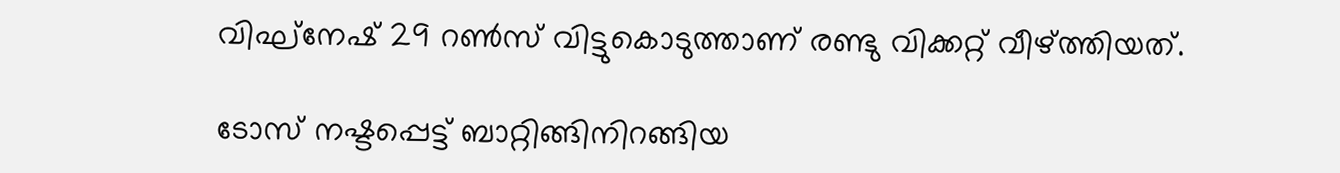വിഘ്നേഷ് 29 റൺസ് വിട്ടുകൊടുത്താണ് രണ്ടു വിക്കറ്റ് വീഴ്ത്തിയത്.

ടോസ് നഷ്ടപ്പെട്ട് ബാറ്റിങ്ങിനിറങ്ങിയ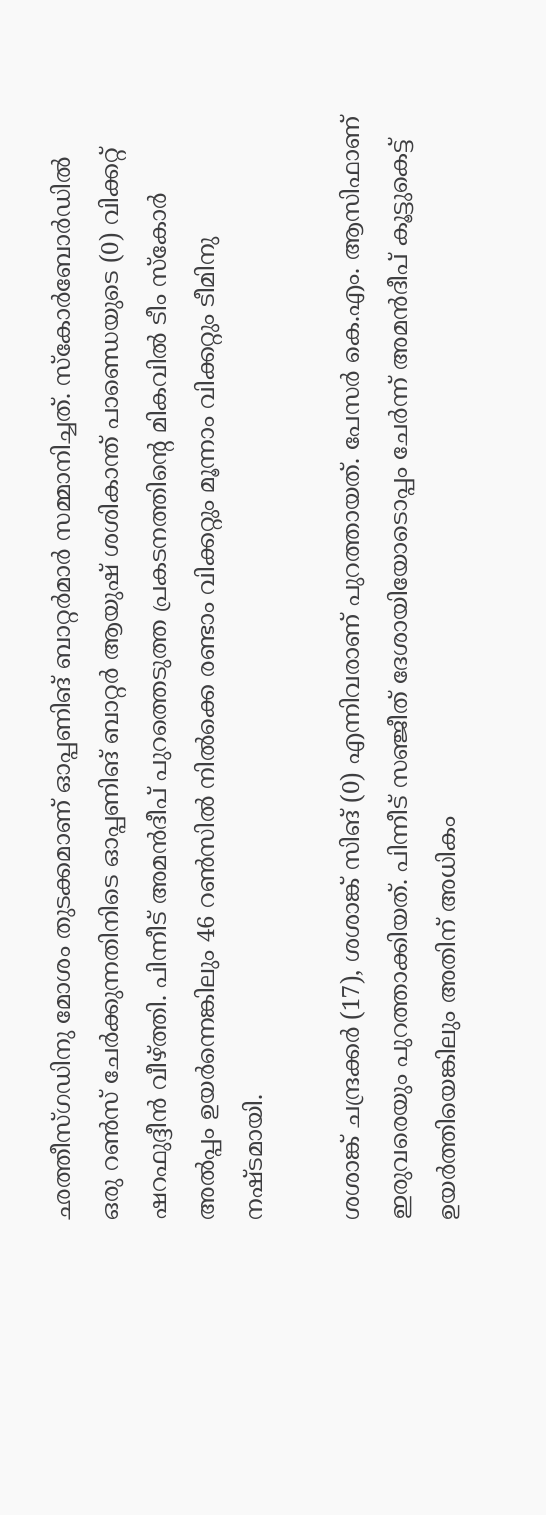ഛത്തീസ്ഗഡിനു മോശം തുടക്കമാണ് ഓപ്പണിങ് ബാറ്റർമാർ സമ്മാനിച്ചത്. സ്കോർബോർഡിൽ ഒരു റൺസ് ചേർക്കുന്നതിനിടെ ഓപ്പണിങ് ബാറ്റർ ആയുഷ് ശശികാന്ത് പാണ്ഡെയുടെ (0) വിക്കറ്റ് ഷറഫുദ്ദീൻ വീഴ്ത്തി. പിന്നീട് അമൻദീപ് പുറത്തെടുത്ത പ്രകടനത്തിന്‍റെ മികവിൽ ടീം സ്കോർ‌ അൽപ്പം ഉയർന്നെങ്കിലും 46 റൺസിൽ നിൽക്കെ രണ്ടാം വിക്കറ്റും മൂന്നാം വിക്കറ്റും ടീമിനു നഷ്ടമായി.

ശശാങ്ക് ചന്ദ്രക്കർ (17), ശശാങ്ക് സിങ് (0) എന്നിവരാണ് പുറത്തായത്. പേസർ കെ.എം. ആസിഫാണ് ഇരുവരെയും പുറത്താക്കിയത്. പിന്നീട് സഞ്ജീത് ദേശായിയോടൊപ്പം ചേർന്ന് അമൻദീപ് കൂട്ടുകെട്ട് ഉയർത്തിയെങ്കിലും അതിന് അധികം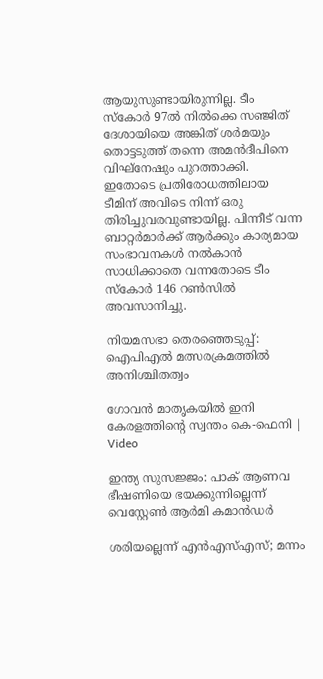ആയുസുണ്ടായിരുന്നില്ല. ടീം സ്കോർ 97ൽ നിൽക്കെ സഞ്ജിത് ദേശായിയെ അങ്കിത് ശർമയും തൊട്ടടുത്ത് തന്നെ അമൻദീപിനെ വിഘ്നേഷും പുറത്താക്കി. ഇതോടെ പ്രതിരോധത്തിലായ ടീമിന് അവിടെ നിന്ന് ഒരു തിരിച്ചുവരവുണ്ടായില്ല. പിന്നീട് വന്ന ബാറ്റർമാർക്ക് ആർക്കും കാര‍്യമായ സംഭാവനകൾ നൽകാൻ സാധിക്കാതെ വന്നതോടെ ടീം സ്കോർ 146 റൺസിൽ അവസാനിച്ചു.

നിയമസഭാ തെരഞ്ഞെടുപ്പ്: ഐപിഎൽ മത്സരക്രമത്തിൽ അനിശ്ചിതത്വം

ഗോവൻ മാതൃകയിൽ ഇനി കേരളത്തിന്‍റെ സ്വന്തം കെ-ഫെനി | Video

ഇന്ത്യ സുസജ്ജം: പാക് ആണവ ഭീഷണിയെ ഭയക്കുന്നില്ലെന്ന് വെസ്റ്റേൺ ആർമി കമാന്‍ഡർ

ശരിയല്ലെന്ന് എൻഎസ്എസ്; മന്നം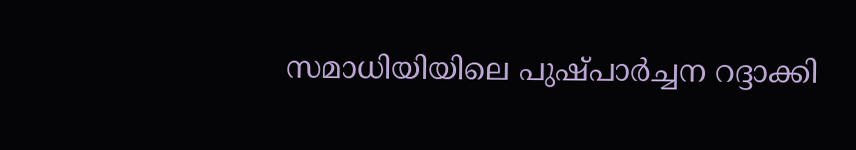സമാധിയിയിലെ പുഷ്പാർച്ചന റദ്ദാക്കി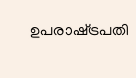ഉപരാഷ്‌ട്രപതി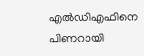എൽഡിഎഫിനെ പിണറായി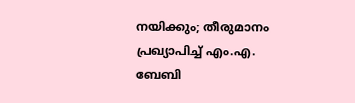നയിക്കും; തീരുമാനം പ്രഖ്യാപിച്ച് എം.എ. ബേബി